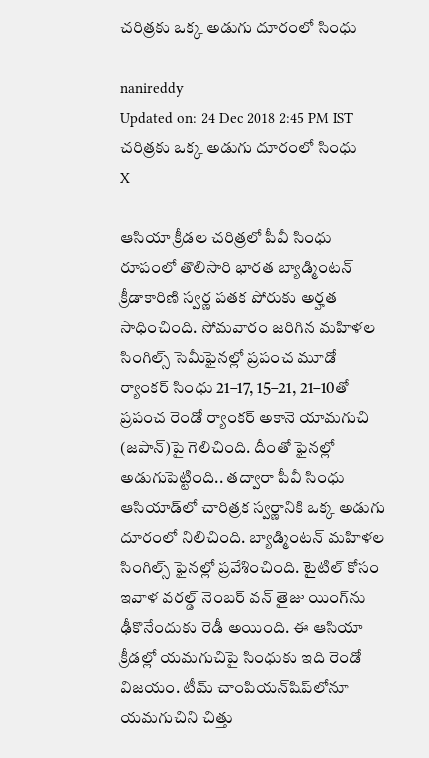చరిత్రకు ఒక్క అడుగు దూరంలో సింధు

nanireddy
Updated on: 24 Dec 2018 2:45 PM IST
చరిత్రకు ఒక్క అడుగు దూరంలో సింధు
X

ఆసియా క్రీడల చరిత్రలో పీవీ సింధు రూపంలో తొలిసారి భారత బ్యాడ్మింటన్‌ క్రీడాకారిణి స్వర్ణ పతక పోరుకు అర్హత సాధించింది. సోమవారం జరిగిన మహిళల సింగిల్స్‌ సెమీఫైనల్లో ప్రపంచ మూడో ర్యాంకర్‌ సింధు 21–17, 15–21, 21–10తో ప్రపంచ రెండో ర్యాంకర్‌ అకానె యామగుచి (జపాన్‌)పై గెలిచింది. దీంతో ఫైనల్లో అడుగుపెట్టింది.. తద్వారా పీవీ సింధు ఆసియాడ్‌లో చారిత్రక స్వర్ణానికి ఒక్క అడుగు దూరంలో నిలిచింది. బ్యాడ్మింటన్‌ మహిళల సింగిల్స్‌ ఫైనల్లో ప్రవేశించింది. టైటిల్‌ కోసం ఇవాళ వరల్డ్‌ నెంబర్‌ వన్‌ తైజు యింగ్‌ను ఢీకొనేందుకు రెడీ అయింది. ఈ ఆసియా క్రీడల్లో యమగుచిపై సింధుకు ఇది రెండో విజయం. టీమ్‌ చాంపియన్‌షిప్‌లోనూ యమగుచిని చిత్తు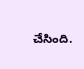చేసింది.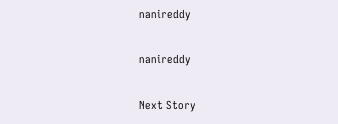nanireddy

nanireddy

Next Story